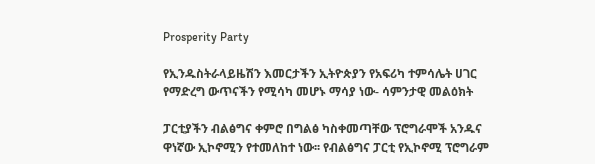Prosperity Party

የኢንዱስትራላይዜሽን እመርታችን ኢትዮጵያን የአፍሪካ ተምሳሌት ሀገር የማድረግ ውጥናችን የሚሳካ መሆኑ ማሳያ ነው- ሳምንታዊ መልዕክት

ፓርቲያችን ብልፅግና ቀምሮ በግልፅ ካስቀመጣቸው ፕሮግራሞች አንዱና ዋነኛው ኢኮኖሚን የተመለከተ ነው፡፡ የብልፅግና ፓርቲ የኢኮኖሚ ፕሮግራም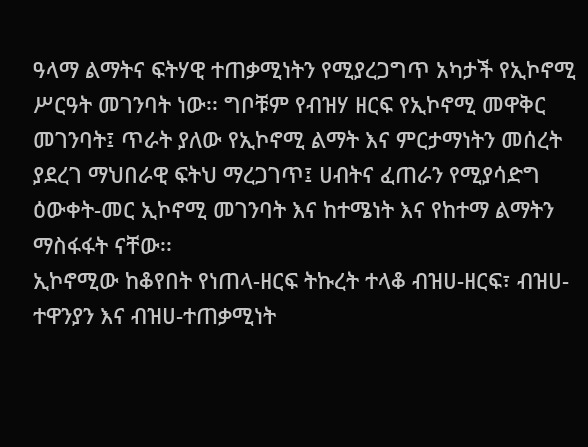ዓላማ ልማትና ፍትሃዊ ተጠቃሚነትን የሚያረጋግጥ አካታች የኢኮኖሚ ሥርዓት መገንባት ነው፡፡ ግቦቹም የብዝሃ ዘርፍ የኢኮኖሚ መዋቅር መገንባት፤ ጥራት ያለው የኢኮኖሚ ልማት እና ምርታማነትን መሰረት ያደረገ ማህበራዊ ፍትህ ማረጋገጥ፤ ሀብትና ፈጠራን የሚያሳድግ ዕውቀት-መር ኢኮኖሚ መገንባት እና ከተሜነት እና የከተማ ልማትን ማስፋፋት ናቸው፡፡
ኢኮኖሚው ከቆየበት የነጠላ-ዘርፍ ትኩረት ተላቆ ብዝሀ-ዘርፍ፣ ብዝሀ-ተዋንያን እና ብዝሀ-ተጠቃሚነት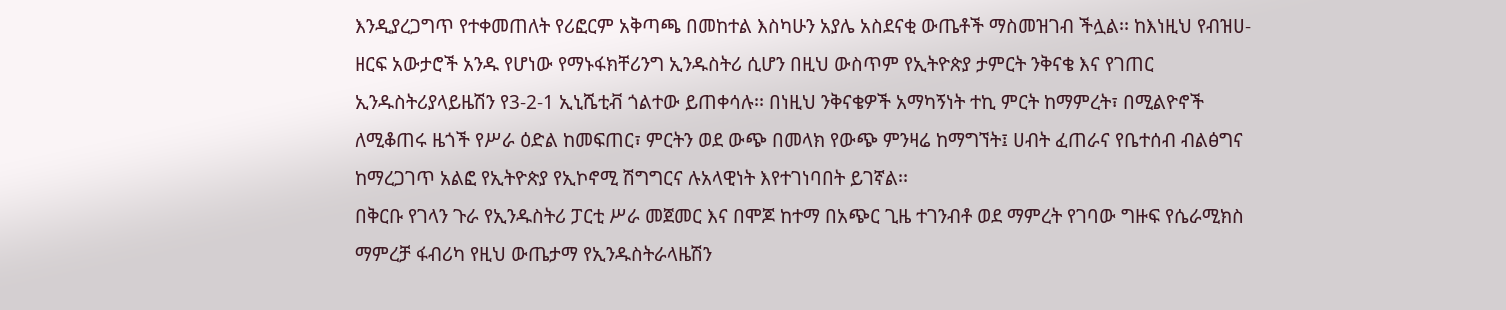እንዲያረጋግጥ የተቀመጠለት የሪፎርም አቅጣጫ በመከተል እስካሁን አያሌ አስደናቂ ውጤቶች ማስመዝገብ ችሏል፡፡ ከእነዚህ የብዝሀ-ዘርፍ አውታሮች አንዱ የሆነው የማኑፋክቸሪንግ ኢንዱስትሪ ሲሆን በዚህ ውስጥም የኢትዮጵያ ታምርት ንቅናቄ እና የገጠር ኢንዱስትሪያላይዜሽን የ3-2-1 ኢኒሼቲቭ ጎልተው ይጠቀሳሉ፡፡ በነዚህ ንቅናቄዎች አማካኝነት ተኪ ምርት ከማምረት፣ በሚልዮኖች ለሚቆጠሩ ዜጎች የሥራ ዕድል ከመፍጠር፣ ምርትን ወደ ውጭ በመላክ የውጭ ምንዛሬ ከማግኘት፤ ሀብት ፈጠራና የቤተሰብ ብልፅግና ከማረጋገጥ አልፎ የኢትዮጵያ የኢኮኖሚ ሽግግርና ሉአላዊነት እየተገነባበት ይገኛል፡፡
በቅርቡ የገላን ጉራ የኢንዱስትሪ ፓርቲ ሥራ መጀመር እና በሞጆ ከተማ በአጭር ጊዜ ተገንብቶ ወደ ማምረት የገባው ግዙፍ የሴራሚክስ ማምረቻ ፋብሪካ የዚህ ውጤታማ የኢንዱስትራላዜሽን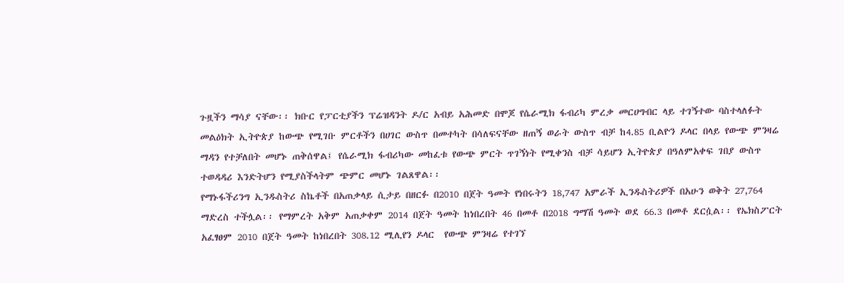ጉዟችን ማሳያ ናቸው፡፡ ክቡር የፓርቲያችን ፕሬዝዳንት ዶ/ር አብይ አሕመድ በሞጆ የሴራሚክ ፋብሪካ ምረቃ መርሀግብር ላይ ተገኝተው ባስተላለፉት መልዕክት ኢትዮጵያ ከውጭ የሚገቡ ምርቶችን በሀገር ውስጥ በመተካት በሳለፍናቸው ዘጠኝ ወራት ውስጥ ብቻ ከ4.85 ቢልዮን ዶላር በላይ የውጭ ምንዛሬ ማዳን የተቻለበት መሆኑ ጠቅሰዋል፤ የሴራሚክ ፋብሪካው መከፈቱ የውጭ ምርት ጥገኝነት የሚቀንስ ብቻ ሳይሆን ኢትዮጵያ በዓለምአቀፍ ገበያ ውስጥ ተወዳዳሪ እንድትሆን የሚያስችላትም ጭምር መሆኑ ገልጸዋል፡፡
የማኑፋችሪንግ ኢንዱስትሪ ስኬቶች በአጠቃላይ ሲታይ በዘርፉ በ2010 በጀት ዓመት የነበሩትን 18,747 አምራች ኢንዱስትሪዎች በአሁን ወቅት 27,764 ማድረስ ተችሏል፡፡ የማምረት አቅም አጠቃቀም 2014 በጀት ዓመት ከነበረበት 46 በመቶ በ2018 ግማሽ ዓመት ወደ 66.3 በመቶ ደርሷል፡፡ የኤክስፖርት አፈፃፀም 2010 በጀት ዓመት ከነበረበት 308.12 ሚሊየን ዶላር  የውጭ ምንዛሬ የተገኘ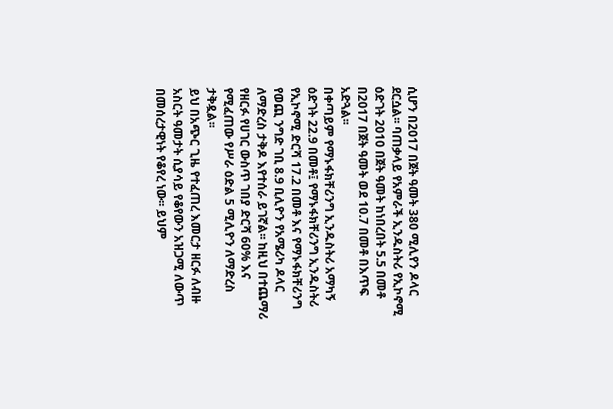ሲሆን በ2017 በጀት ዓመት 380 ሚሊየን ዶላር ደርሷል፡፡ ባጠቃላይ የአምራች ኢንዱስትሪ የኢኮኖሚ ዕድገት 2010 በጀት ዓመት ከነበረበት 5.5 በመቶ በ2017 በጀት ዓመት ወደ 10.7 በመቶ በእጥፍ አድጓል፡፡
በቀጣይም የማኑፋክቸሪንግ ኢንዱስትሪ አማካኝ ዕድገት 22.9 በመቶ፤ የማኑፋክቸሪንግ ኢንዱስትሪ የኢኮኖሚ ድርሻ 17.2 በመቶ እና የማኑፋክቸሪንግ የወጪ ንግድ ገቢ 8.9 ቢሊዮን የአሜሪካ ዶላር ለማድረስ ታቅዶ እየተሰራ ይገኛል፡፡ ከዚህ በተጨማሪ የዘርፉ የሀገር ውስጥ ገበያ ድርሻ 60% እና የሚፈጠው የሥራ ዕድል 5 ሚሊዮን ለማድረስ ታቅዷል፡፡
ይህ በአጭር ጊዜ የተፈጠረ እመርታ ዘርፉ ለብዙ አስርት ዓመታት ሲያሳይ የቆየውን አዝጋሚ ለውጥ በመሰረታዊነት የቆየረ ነው፡፡ ይህም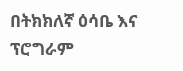በትክክለኛ ዕሳቤ እና ፕሮግራም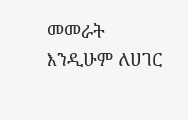መመራት እንዲሁም ለሀገር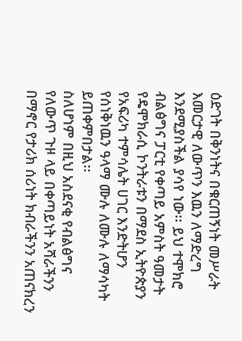ዕድገት በቅንነትና በቁርጠኝነት መሥራት እመርታዊ ለውጥን እዉን ለማድረግ እንደሚያስችል ያሳየ ነው፡፡ ይህ ተሞክሮ ብልፅግና ፓርቲ የቀጣይ አምስት ዓመታት የዴሞክራሲ ኮንትራቱን በማደስ ኢትዮጵያን የአፍሪካ ተምሳሌት ሀገር እንድትሆን የሰነቅነዉን ዓላማ ሙሉ ለሙሉ ለማሳካት ይጠቀምበታል፡፡
ስለሆነም በዚህ አስደናቂ የብልፅግና የለውጥ ጉዞ ላይ በቀጣይነት አሻራችንን በማኖር የታሪክ ሰሪነት ክብራችንን አጠናክረን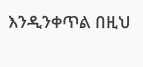እንዲንቀጥል በዚህ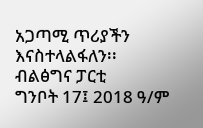አጋጣሚ ጥሪያችን እናስተላልፋለን፡፡
ብልፅግና ፓርቲ
ግንቦት 17፤ 2018 ዓ/ም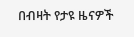በብዛት የታዩ ዜናዎች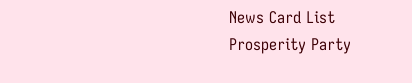News Card List
Prosperity Party